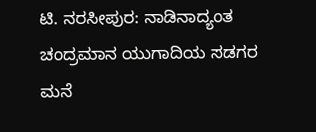ಟಿ. ನರಸೀಪುರ: ನಾಡಿನಾದ್ಯಂತ ಚಂದ್ರಮಾನ ಯುಗಾದಿಯ ಸಡಗರ ಮನೆ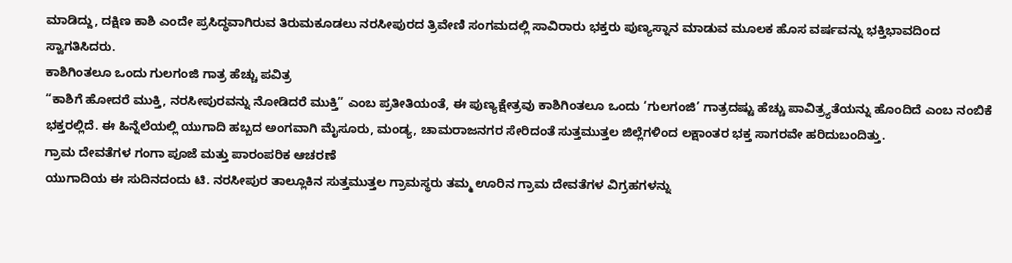ಮಾಡಿದ್ದು, ದಕ್ಷಿಣ ಕಾಶಿ ಎಂದೇ ಪ್ರಸಿದ್ಧವಾಗಿರುವ ತಿರುಮಕೂಡಲು ನರಸೀಪುರದ ತ್ರಿವೇಣಿ ಸಂಗಮದಲ್ಲಿ ಸಾವಿರಾರು ಭಕ್ತರು ಪುಣ್ಯಸ್ನಾನ ಮಾಡುವ ಮೂಲಕ ಹೊಸ ವರ್ಷವನ್ನು ಭಕ್ತಿಭಾವದಿಂದ ಸ್ವಾಗತಿಸಿದರು.
ಕಾಶಿಗಿಂತಲೂ ಒಂದು ಗುಲಗಂಜಿ ಗಾತ್ರ ಹೆಚ್ಚು ಪವಿತ್ರ
“ಕಾಶಿಗೆ ಹೋದರೆ ಮುಕ್ತಿ, ನರಸೀಪುರವನ್ನು ನೋಡಿದರೆ ಮುಕ್ತಿ” ಎಂಬ ಪ್ರತೀತಿಯಂತೆ, ಈ ಪುಣ್ಯಕ್ಷೇತ್ರವು ಕಾಶಿಗಿಂತಲೂ ಒಂದು ‘ಗುಲಗಂಜಿ’ ಗಾತ್ರದಷ್ಟು ಹೆಚ್ಚು ಪಾವಿತ್ರ್ಯತೆಯನ್ನು ಹೊಂದಿದೆ ಎಂಬ ನಂಬಿಕೆ ಭಕ್ತರಲ್ಲಿದೆ. ಈ ಹಿನ್ನೆಲೆಯಲ್ಲಿ ಯುಗಾದಿ ಹಬ್ಬದ ಅಂಗವಾಗಿ ಮೈಸೂರು, ಮಂಡ್ಯ, ಚಾಮರಾಜನಗರ ಸೇರಿದಂತೆ ಸುತ್ತಮುತ್ತಲ ಜಿಲ್ಲೆಗಳಿಂದ ಲಕ್ಷಾಂತರ ಭಕ್ತ ಸಾಗರವೇ ಹರಿದುಬಂದಿತ್ತು.
ಗ್ರಾಮ ದೇವತೆಗಳ ಗಂಗಾ ಪೂಜೆ ಮತ್ತು ಪಾರಂಪರಿಕ ಆಚರಣೆ
ಯುಗಾದಿಯ ಈ ಸುದಿನದಂದು ಟಿ. ನರಸೀಪುರ ತಾಲ್ಲೂಕಿನ ಸುತ್ತಮುತ್ತಲ ಗ್ರಾಮಸ್ಥರು ತಮ್ಮ ಊರಿನ ಗ್ರಾಮ ದೇವತೆಗಳ ವಿಗ್ರಹಗಳನ್ನು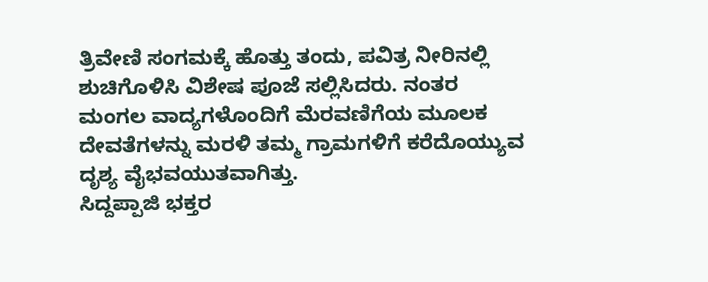ತ್ರಿವೇಣಿ ಸಂಗಮಕ್ಕೆ ಹೊತ್ತು ತಂದು, ಪವಿತ್ರ ನೀರಿನಲ್ಲಿ ಶುಚಿಗೊಳಿಸಿ ವಿಶೇಷ ಪೂಜೆ ಸಲ್ಲಿಸಿದರು. ನಂತರ ಮಂಗಲ ವಾದ್ಯಗಳೊಂದಿಗೆ ಮೆರವಣಿಗೆಯ ಮೂಲಕ ದೇವತೆಗಳನ್ನು ಮರಳಿ ತಮ್ಮ ಗ್ರಾಮಗಳಿಗೆ ಕರೆದೊಯ್ಯುವ ದೃಶ್ಯ ವೈಭವಯುತವಾಗಿತ್ತು.
ಸಿದ್ದಪ್ಪಾಜಿ ಭಕ್ತರ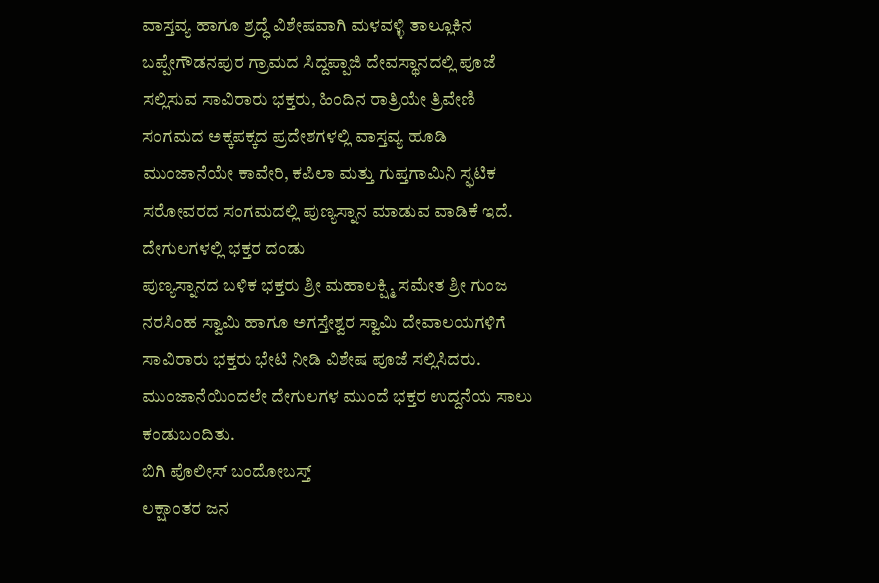ವಾಸ್ತವ್ಯ ಹಾಗೂ ಶ್ರದ್ಧೆ ವಿಶೇಷವಾಗಿ ಮಳವಳ್ಳಿ ತಾಲ್ಲೂಕಿನ ಬಪ್ಪೇಗೌಡನಪುರ ಗ್ರಾಮದ ಸಿದ್ದಪ್ಪಾಜಿ ದೇವಸ್ಥಾನದಲ್ಲಿ ಪೂಜೆ ಸಲ್ಲಿಸುವ ಸಾವಿರಾರು ಭಕ್ತರು, ಹಿಂದಿನ ರಾತ್ರಿಯೇ ತ್ರಿವೇಣಿ ಸಂಗಮದ ಅಕ್ಕಪಕ್ಕದ ಪ್ರದೇಶಗಳಲ್ಲಿ ವಾಸ್ತವ್ಯ ಹೂಡಿ ಮುಂಜಾನೆಯೇ ಕಾವೇರಿ, ಕಪಿಲಾ ಮತ್ತು ಗುಪ್ತಗಾಮಿನಿ ಸ್ಫಟಿಕ ಸರೋವರದ ಸಂಗಮದಲ್ಲಿ ಪುಣ್ಯಸ್ನಾನ ಮಾಡುವ ವಾಡಿಕೆ ಇದೆ.
ದೇಗುಲಗಳಲ್ಲಿ ಭಕ್ತರ ದಂಡು
ಪುಣ್ಯಸ್ನಾನದ ಬಳಿಕ ಭಕ್ತರು ಶ್ರೀ ಮಹಾಲಕ್ಷ್ಮಿ ಸಮೇತ ಶ್ರೀ ಗುಂಜ ನರಸಿಂಹ ಸ್ವಾಮಿ ಹಾಗೂ ಅಗಸ್ತೇಶ್ವರ ಸ್ವಾಮಿ ದೇವಾಲಯಗಳಿಗೆ ಸಾವಿರಾರು ಭಕ್ತರು ಭೇಟಿ ನೀಡಿ ವಿಶೇಷ ಪೂಜೆ ಸಲ್ಲಿಸಿದರು. ಮುಂಜಾನೆಯಿಂದಲೇ ದೇಗುಲಗಳ ಮುಂದೆ ಭಕ್ತರ ಉದ್ದನೆಯ ಸಾಲು ಕಂಡುಬಂದಿತು.
ಬಿಗಿ ಪೊಲೀಸ್ ಬಂದೋಬಸ್ತ್
ಲಕ್ಷಾಂತರ ಜನ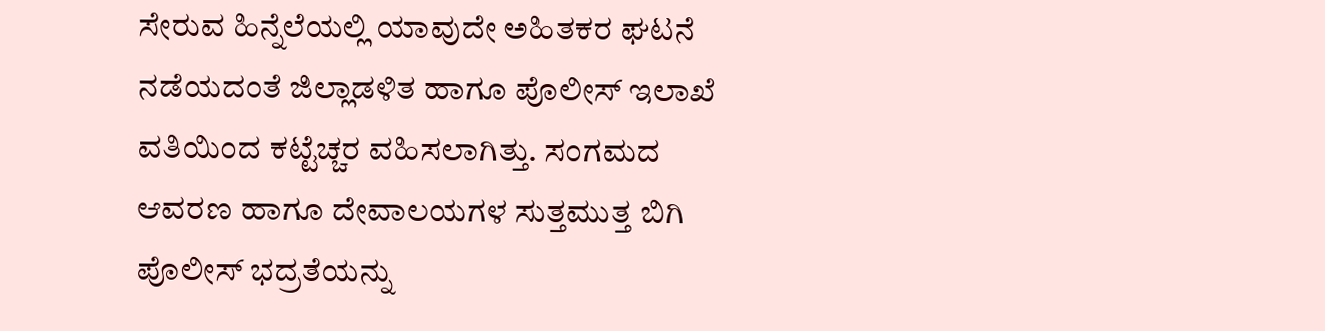ಸೇರುವ ಹಿನ್ನೆಲೆಯಲ್ಲಿ ಯಾವುದೇ ಅಹಿತಕರ ಘಟನೆ ನಡೆಯದಂತೆ ಜಿಲ್ಲಾಡಳಿತ ಹಾಗೂ ಪೊಲೀಸ್ ಇಲಾಖೆ ವತಿಯಿಂದ ಕಟ್ಟೆಚ್ಚರ ವಹಿಸಲಾಗಿತ್ತು. ಸಂಗಮದ ಆವರಣ ಹಾಗೂ ದೇವಾಲಯಗಳ ಸುತ್ತಮುತ್ತ ಬಿಗಿ ಪೊಲೀಸ್ ಭದ್ರತೆಯನ್ನು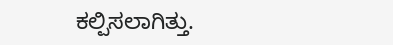ಕಲ್ಪಿಸಲಾಗಿತ್ತು.